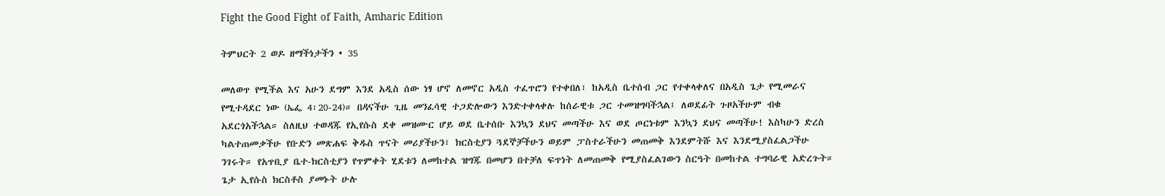Fight the Good Fight of Faith, Amharic Edition

ትምህርት 2 ወዶ ዘማችነታችን • 35

መለወጥ የሚችል እና አሁን ደግም እንደ አዲስ ሰው ነፃ ሆኖ ለመኖር አዲስ ተፈጥሮን የተቀበለ፣ ከአዲስ ቤተሰብ ጋር የተቀላቀለና በአዲስ ጌታ የሚመራና የሚተዳደር ነው (ኤፌ 4፡20-24)። በዳናችሁ ጊዜ መንፈሳዊ ተጋድሎውን እንድተቀላቀሉ ከሰራዊቱ ጋር ተመዝግባችኋል፤ ለወደፊት ጉዞአችሁም ብቁ አደርጎአችኋል። ስለዚህ ተወዳጁ የኢየሱስ ደቀ መዝሙር ሆይ ወደ ቤተሰቡ እንኳን ደህና መጣችሁ እና ወደ ጦርነቱም እንኳን ደህና መጣችሁ! እስካሁን ድረስ ካልተጠመቃችሁ የቡድን መጽሐፍ ቅዱስ ጥናት መሪያችሁን፣ ክርስቲያን ጓደኞቻችሁን ወይም ፓስተራችሁን መጠመቅ እንደምትሹ እና እንደሚያስፈልጋችሁ ንገሩት። የአጥቢያ ቤተ-ክርስቲያን የጥምቀት ሂደቱን ለመከተል ዝግጁ በመሆን በተቻለ ፍጥነት ለመጠመቅ የሚያስፈልገውን ስርዓት በመከተል ተግባራዊ አድረጉት። ጌታ ኢየሱስ ክርስቶስ ያመኑት ሁሉ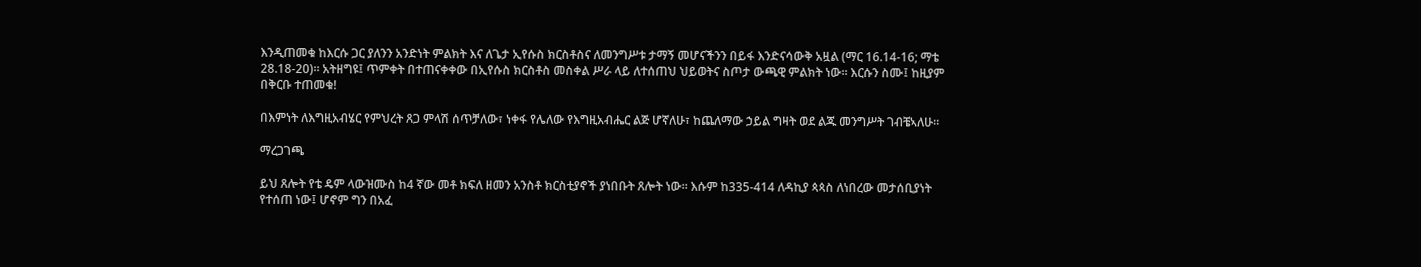እንዲጠመቁ ከእርሱ ጋር ያለንን አንድነት ምልክት እና ለጌታ ኢየሱስ ክርስቶስና ለመንግሥቱ ታማኝ መሆናችንን በይፋ እንድናሳውቅ አዟል (ማር 16.14-16; ማቴ 28.18-20)። አትዘግዩ፤ ጥምቀት በተጠናቀቀው በኢየሱስ ክርስቶስ መስቀል ሥራ ላይ ለተሰጠህ ህይወትና ስጦታ ውጫዊ ምልክት ነው። እርሱን ስሙ፤ ከዚያም በቅርቡ ተጠመቁ!

በእምነት ለእግዚአብሄር የምህረት ጸጋ ምላሽ ሰጥቻለው፣ ነቀፋ የሌለው የእግዚአብሔር ልጅ ሆኛለሁ፣ ከጨለማው ኃይል ግዛት ወደ ልጁ መንግሥት ገብቼኣለሁ።

ማረጋገጫ

ይህ ጸሎት የቴ ዴም ላውዝሙስ ከ4 ኛው መቶ ክፍለ ዘመን አንስቶ ክርስቲያኖች ያነበቡት ጸሎት ነው። እሱም ከ335-414 ለዳኪያ ጳጳስ ለነበረው መታሰቢያነት የተሰጠ ነው፤ ሆኖም ግን በአፈ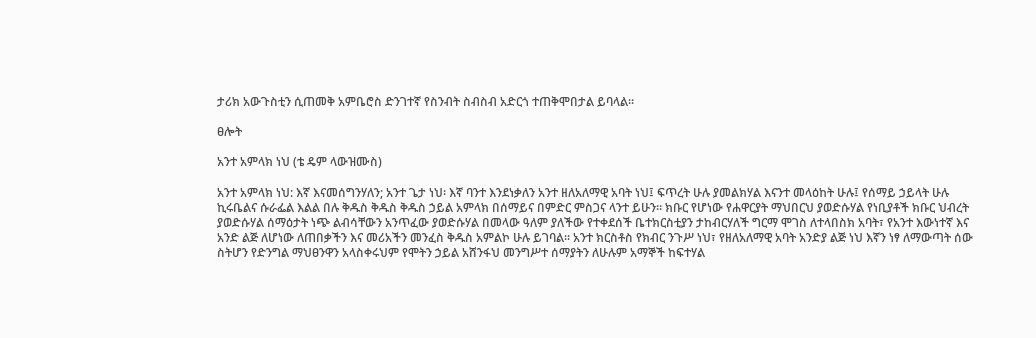ታሪክ አውጉስቲን ሲጠመቅ አምቤሮስ ድንገተኛ የስንብት ስብስብ አድርጎ ተጠቅሞበታል ይባላል።

ፀሎት

አንተ አምላክ ነህ (ቴ ዴም ላውዝሙስ)

አንተ አምላክ ነህ: እኛ እናመሰግንሃለን; አንተ ጌታ ነህ፡ እኛ ባንተ እንደነቃለን አንተ ዘለአለማዊ አባት ነህ፤ ፍጥረት ሁሉ ያመልክሃል እናንተ መላዕከት ሁሉ፤ የሰማይ ኃይላት ሁሉ ኪሩቤልና ሱራፌል እልል በሉ ቅዱስ ቅዱስ ቅዱስ ኃይል አምላክ በሰማይና በምድር ምስጋና ላንተ ይሁን። ክቡር የሆነው የሐዋርያት ማህበርህ ያወድሱሃል የነቢያቶች ክቡር ህብረት ያወድሱሃል ሰማዕታት ነጭ ልብሳቸውን አንጥፈው ያወድሱሃል በመላው ዓለም ያለችው የተቀደሰች ቤተክርስቲያን ታከብርሃለች ግርማ ሞገስ ለተላበስክ አባት፣ የአንተ እውነተኛ እና አንድ ልጅ ለሆነው ለጠበቃችን እና መሪአችን መንፈስ ቅዱስ አምልኮ ሁሉ ይገባል። አንተ ክርስቶስ የክብር ንጉሥ ነህ፣ የዘለአለማዊ አባት አንድያ ልጅ ነህ እኛን ነፃ ለማውጣት ሰው ስትሆን የድንግል ማህፀንዋን አላስቀሩህም የሞትን ኃይል አሸንፋህ መንግሥተ ሰማያትን ለሁሉም አማኞች ከፍተሃል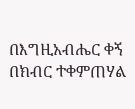በእግዚአብሔር ቀኝ በክብር ተቀምጠሃል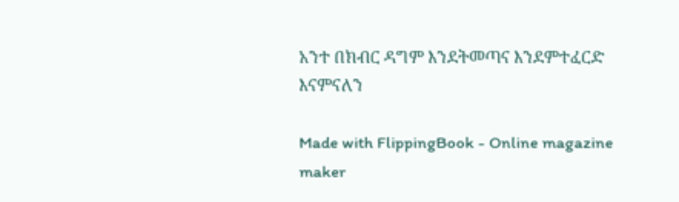አንተ በክብር ዳግም እንደትመጣና እንደምተፈርድ እናምናለን

Made with FlippingBook - Online magazine maker